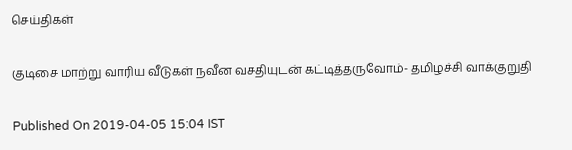செய்திகள்

குடிசை மாற்று வாரிய வீடுகள் நவீன வசதியுடன் கட்டித்தருவோம்- தமிழச்சி வாக்குறுதி

Published On 2019-04-05 15:04 IST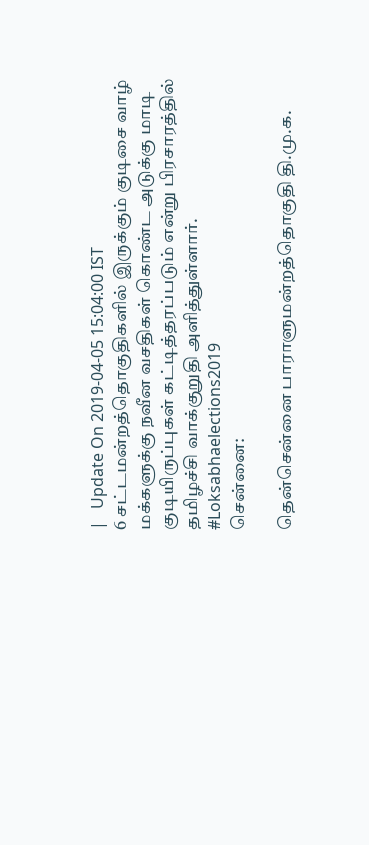|   Update On 2019-04-05 15:04:00 IST
6 சட்டமன்றத்தொகுதிகளில் இருக்கும் குடிசை வாழ் மக்களுக்கு நவீன வசதிகள் கொண்ட அடுக்கு மாடி குடியிருப்புகள் கட்டித்தரப்படும் என்று பிரசாரத்தில் தமிழச்சி வாக்குறுதி அளித்துள்ளார். #Loksabhaelections2019
சென்னை:

தென்சென்னை பாராளுமன்றத்தொகுதி தி.மு.க.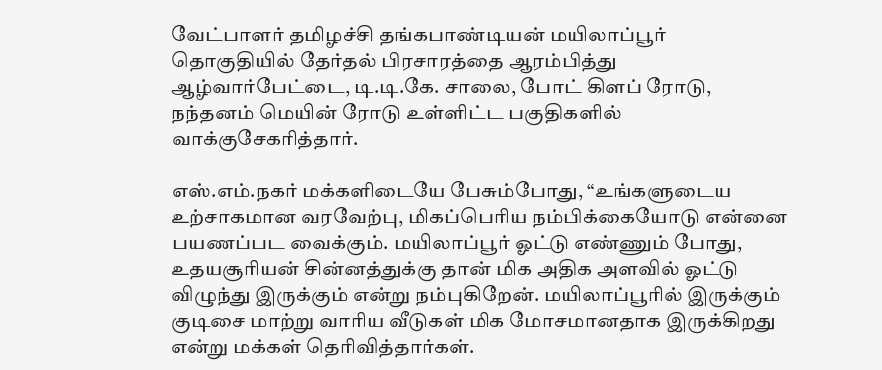வேட்பாளர் தமிழச்சி தங்கபாண்டியன் மயிலாப்பூர் தொகுதியில் தேர்தல் பிரசாரத்தை ஆரம்பித்து ஆழ்வார்பேட்டை, டி.டி.கே. சாலை, போட் கிளப் ரோடு, நந்தனம் மெயின் ரோடு உள்ளிட்ட பகுதிகளில் வாக்குசேகரித்தார்.

எஸ்.எம்.நகர் மக்களிடையே பேசும்போது, “உங்களுடைய உற்சாகமான வரவேற்பு, மிகப்பெரிய நம்பிக்கையோடு என்னை பயணப்பட வைக்கும். மயிலாப்பூர் ஓட்டு எண்ணும் போது, உதயசூரியன் சின்னத்துக்கு தான் மிக அதிக அளவில் ஓட்டு விழுந்து இருக்கும் என்று நம்புகிறேன். மயிலாப்பூரில் இருக்கும் குடிசை மாற்று வாரிய வீடுகள் மிக மோசமானதாக இருக்கிறது என்று மக்கள் தெரிவித்தார்கள்.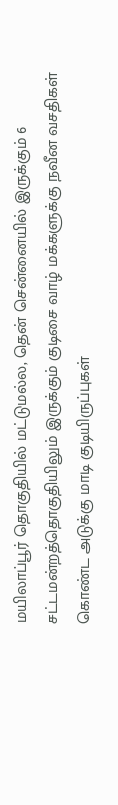மயிலாப்பூர் தொகுதியில் மட்டுமல்ல, தென் சென்னையில் இருக்கும் 6 சட்டமன்றத்தொகுதியிலும் இருக்கும் குடிசை வாழ் மக்களுக்கு நவீன வசதிகள் கொண்ட அடுக்கு மாடி குடியிருப்புகள்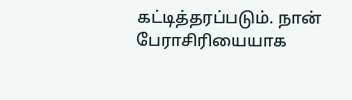கட்டித்தரப்படும். நான் பேராசிரியையாக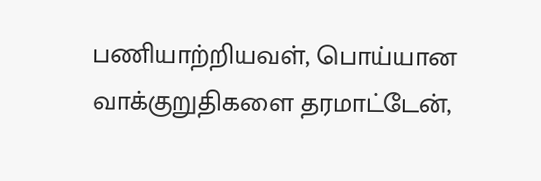பணியாற்றியவள், பொய்யான வாக்குறுதிகளை தரமாட்டேன்,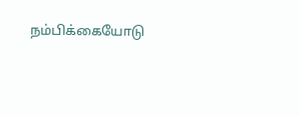நம்பிக்கையோடு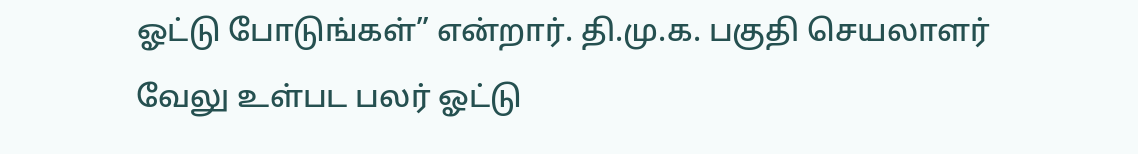ஓட்டு போடுங்கள்” என்றார். தி.மு.க. பகுதி செயலாளர் வேலு உள்பட பலர் ஓட்டு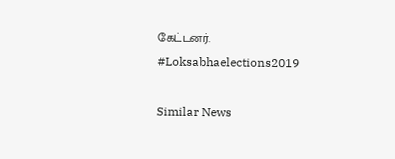கேட்டனர். #Loksabhaelections2019

Similar News